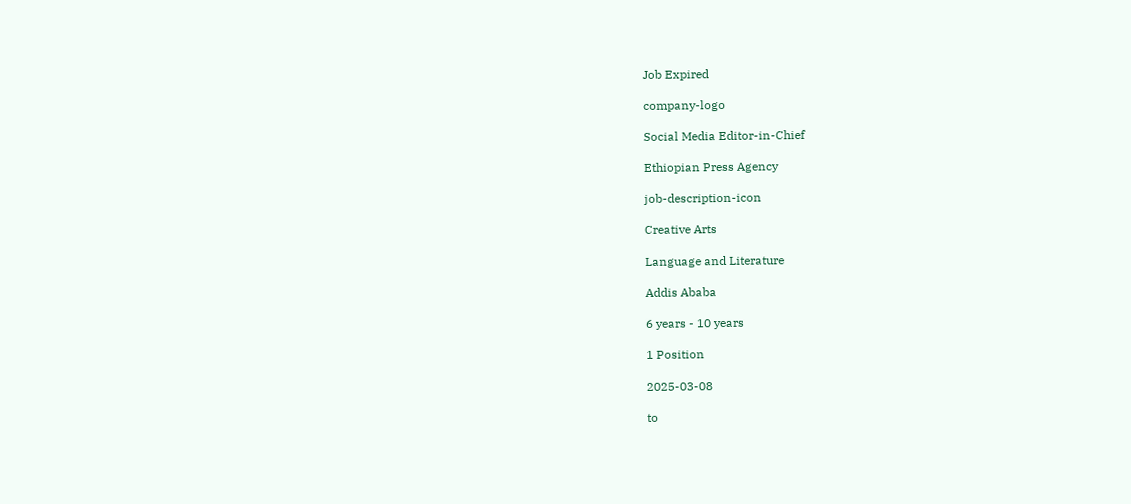Job Expired

company-logo

Social Media Editor-in-Chief

Ethiopian Press Agency

job-description-icon

Creative Arts

Language and Literature

Addis Ababa

6 years - 10 years

1 Position

2025-03-08

to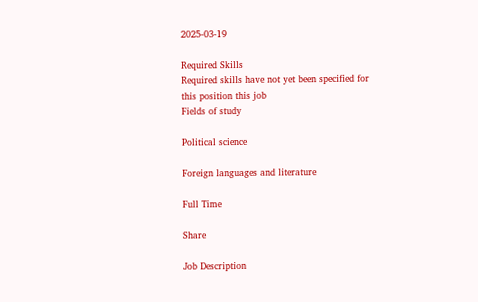2025-03-19

Required Skills
Required skills have not yet been specified for this position this job
Fields of study

Political science

Foreign languages and literature

Full Time

Share

Job Description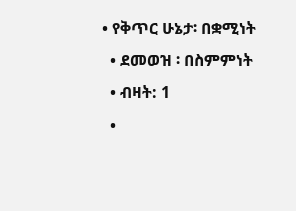• የቅጥር ሁኔታ፡ በቋሚነት
  • ደመወዝ ፡ በስምምነት
  • ብዛት: 1
  •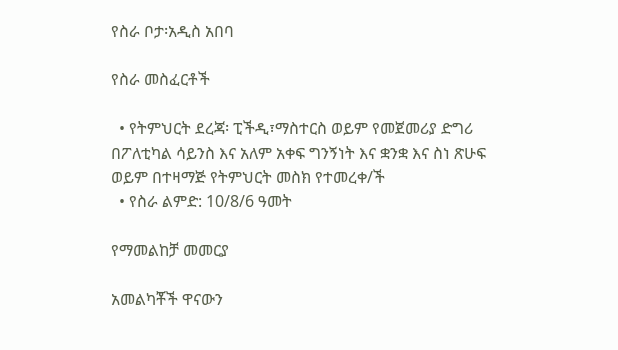የስራ ቦታ፡አዲስ አበባ

የስራ መስፈርቶች

  • የትምህርት ደረጃ፡ ፒችዲ፣ማስተርስ ወይም የመጀመሪያ ድግሪ በፖለቲካል ሳይንስ እና አለም አቀፍ ግንኝነት እና ቋንቋ እና ስነ ጽሁፍ ወይም በተዛማጅ የትምህርት መስክ የተመረቀ/ች
  • የስራ ልምድ: 10/8/6 ዓመት

የማመልከቻ መመርያ

አመልካቾች ዋናውን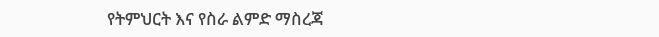የትምህርት እና የስራ ልምድ ማስረጃ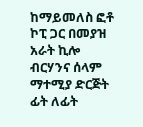ከማይመለስ ፎቶ ኮፒ ጋር በመያዝ አራት ኪሎ ብርሃንና ሰላም ማተሚያ ድርጅት ፊት ለፊት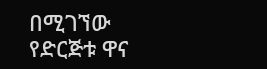በሚገኘው የድርጅቱ ዋና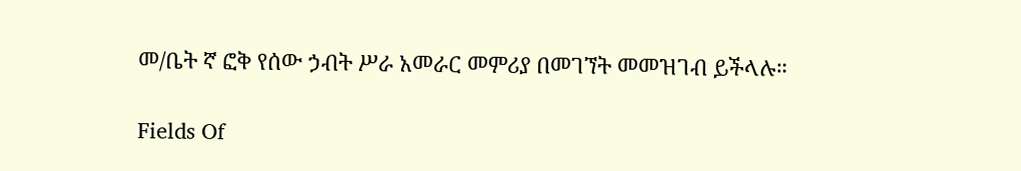መ/ቤት ኛ ፎቅ የሰው ኃብት ሥራ አመራር መምሪያ በመገኘት መመዝገብ ይችላሉ።

Fields Of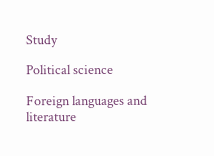Study

Political science

Foreign languages and literature